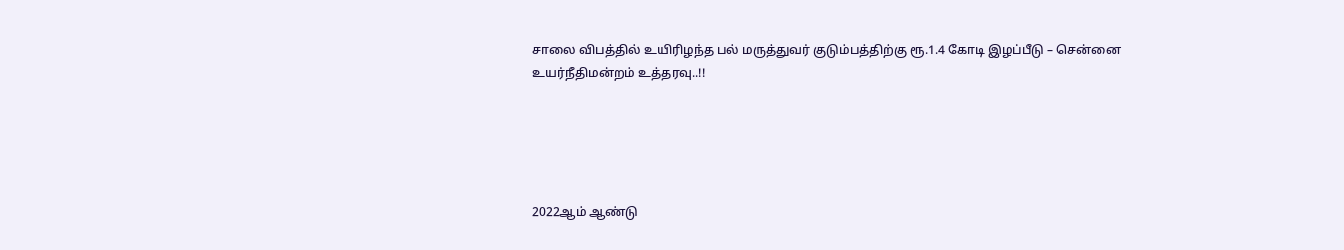சாலை விபத்தில் உயிரிழந்த பல் மருத்துவர் குடும்பத்திற்கு ரூ.1.4 கோடி இழப்பீடு – சென்னை உயர்நீதிமன்றம் உத்தரவு..!!





2022ஆம் ஆண்டு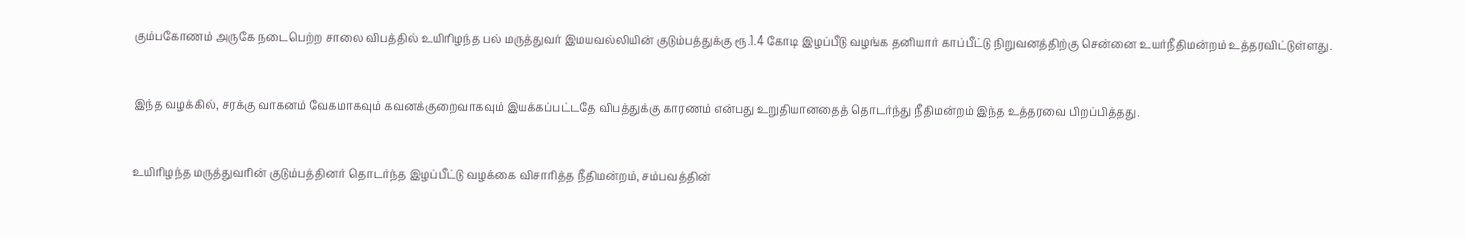கும்பகோணம் அருகே நடைபெற்ற சாலை விபத்தில் உயிரிழந்த பல் மருத்துவர் இமயவல்லியின் குடும்பத்துக்கு ரூ.1.4 கோடி இழப்பீடு வழங்க தனியார் காப்பீட்டு நிறுவனத்திற்கு சென்னை உயர்நீதிமன்றம் உத்தரவிட்டுள்ளது.



இந்த வழக்கில், சரக்கு வாகனம் வேகமாகவும் கவனக்குறைவாகவும் இயக்கப்பட்டதே விபத்துக்கு காரணம் என்பது உறுதியானதைத் தொடர்ந்து நீதிமன்றம் இந்த உத்தரவை பிறப்பித்தது.



உயிரிழந்த மருத்துவரின் குடும்பத்தினர் தொடர்ந்த இழப்பீட்டு வழக்கை விசாரித்த நீதிமன்றம், சம்பவத்தின்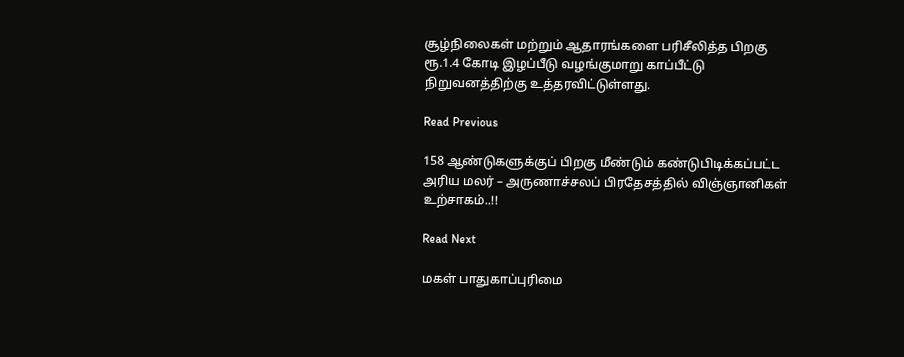சூழ்நிலைகள் மற்றும் ஆதாரங்களை பரிசீலித்த பிறகு ரூ.1.4 கோடி இழப்பீடு வழங்குமாறு காப்பீட்டு நிறுவனத்திற்கு உத்தரவிட்டுள்ளது.

Read Previous

158 ஆண்டுகளுக்குப் பிறகு மீண்டும் கண்டுபிடிக்கப்பட்ட அரிய மலர் – அருணாச்சலப் பிரதேசத்தில் விஞ்ஞானிகள் உற்சாகம்..!!

Read Next

மகள் பாதுகாப்புரிமை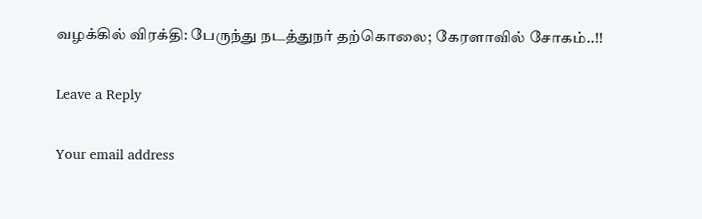வழக்கில் விரக்தி: பேருந்து நடத்துநர் தற்கொலை; கேரளாவில் சோகம்..!!

Leave a Reply

Your email address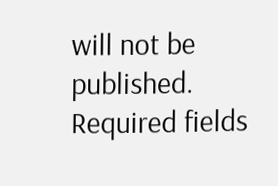will not be published. Required fields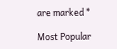are marked *

Most Popular